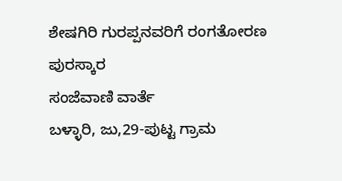ಶೇಷಗಿರಿ ಗುರಪ್ಪನವರಿಗೆ ರಂಗತೋರಣ ಪುರಸ್ಕಾರ
ಸಂಜೆವಾಣಿ ವಾರ್ತೆ
ಬಳ್ಳಾರಿ, ಜು,29-ಪುಟ್ಟ ಗ್ರಾಮ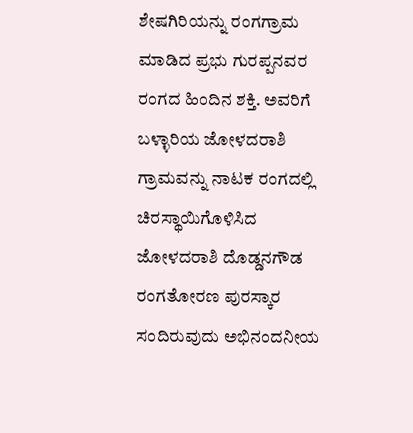ಶೇಷಗಿರಿಯನ್ನು ರಂಗಗ್ರಾಮ ಮಾಡಿದ ಪ್ರಭು ಗುರಪ್ಪನವರ ರಂಗದ ಹಿಂದಿನ ಶಕ್ತಿ. ಅವರಿಗೆ ಬಳ್ಳಾರಿಯ ಜೋಳದರಾಶಿ ಗ್ರಾಮವನ್ನು ನಾಟಕ ರಂಗದಲ್ಲಿ ಚಿರಸ್ಥಾಯಿಗೊಳಿಸಿದ ಜೋಳದರಾಶಿ ದೊಡ್ಡನಗೌಡ ರಂಗತೋರಣ ಪುರಸ್ಕಾರ ಸಂದಿರುವುದು ಅಭಿನಂದನೀಯ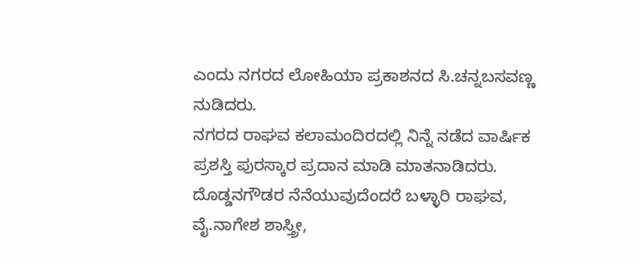ಎಂದು ನಗರದ ಲೋಹಿಯಾ ಪ್ರಕಾಶನದ ಸಿ.ಚನ್ನಬಸವಣ್ಣ ನುಡಿದರು.
ನಗರದ ರಾಘವ ಕಲಾಮಂದಿರದಲ್ಲಿ ನಿನ್ನೆ ನಡೆದ ವಾರ್ಷಿಕ ಪ್ರಶಸ್ತಿ ಪುರಸ್ಕಾರ ಪ್ರದಾನ ಮಾಡಿ ಮಾತನಾಡಿದರು.
ದೊಡ್ಡನಗೌಡರ ನೆನೆಯುವುದೆಂದರೆ ಬಳ್ಳಾರಿ ರಾಘವ, ವೈ.ನಾಗೇಶ ಶಾಸ್ತ್ರೀ,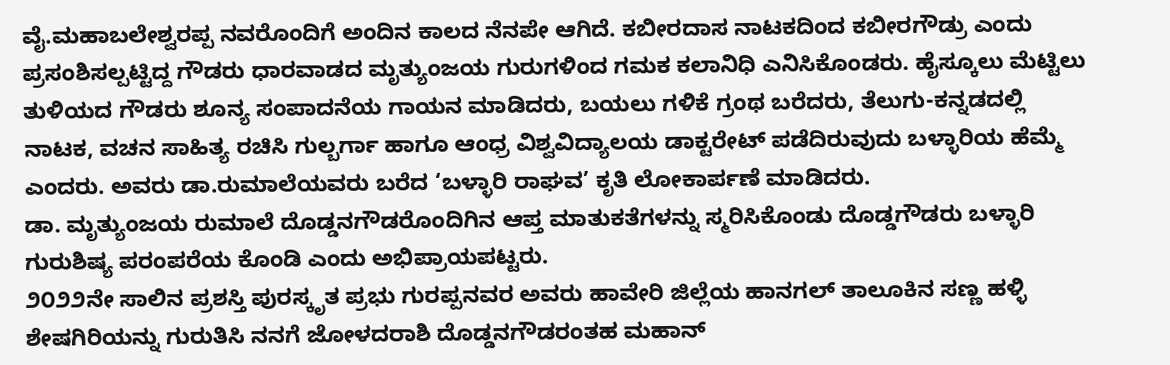ವೈ.ಮಹಾಬಲೇಶ್ವರಪ್ಪ ನವರೊಂದಿಗೆ ಅಂದಿನ ಕಾಲದ ನೆನಪೇ ಆಗಿದೆ. ಕಬೀರದಾಸ ನಾಟಕದಿಂದ ಕಬೀರಗೌಡ್ರು ಎಂದು ಪ್ರಸಂಶಿಸಲ್ಪಟ್ಟಿದ್ದ ಗೌಡರು ಧಾರವಾಡದ ಮೃತ್ಯುಂಜಯ ಗುರುಗಳಿಂದ ಗಮಕ ಕಲಾನಿಧಿ ಎನಿಸಿಕೊಂಡರು. ಹೈಸ್ಕೂಲು ಮೆಟ್ಟಿಲು ತುಳಿಯದ ಗೌಡರು ಶೂನ್ಯ ಸಂಪಾದನೆಯ ಗಾಯನ ಮಾಡಿದರು, ಬಯಲು ಗಳಿಕೆ ಗ್ರಂಥ ಬರೆದರು, ತೆಲುಗು-ಕನ್ನಡದಲ್ಲಿ ನಾಟಕ, ವಚನ ಸಾಹಿತ್ಯ ರಚಿಸಿ ಗುಲ್ಬರ್ಗಾ ಹಾಗೂ ಆಂಧ್ರ ವಿಶ್ವವಿದ್ಯಾಲಯ ಡಾಕ್ಟರೇಟ್ ಪಡೆದಿರುವುದು ಬಳ್ಳಾರಿಯ ಹೆಮ್ಮೆ ಎಂದರು. ಅವರು ಡಾ.ರುಮಾಲೆಯವರು ಬರೆದ ‘ಬಳ್ಳಾರಿ ರಾಘವ’ ಕೃತಿ ಲೋಕಾರ್ಪಣೆ ಮಾಡಿದರು.
ಡಾ. ಮೃತ್ಯುಂಜಯ ರುಮಾಲೆ ದೊಡ್ಡನಗೌಡರೊಂದಿಗಿನ ಆಪ್ತ ಮಾತುಕತೆಗಳನ್ನು ಸ್ಮರಿಸಿಕೊಂಡು ದೊಡ್ಡಗೌಡರು ಬಳ್ಳಾರಿ ಗುರುಶಿಷ್ಯ ಪರಂಪರೆಯ ಕೊಂಡಿ ಎಂದು ಅಭಿಪ್ರಾಯಪಟ್ಟರು.
೨೦೨೨ನೇ ಸಾಲಿನ ಪ್ರಶಸ್ತಿ ಪುರಸ್ಕೃತ ಪ್ರಭು ಗುರಪ್ಪನವರ ಅವರು ಹಾವೇರಿ ಜಿಲ್ಲೆಯ ಹಾನಗಲ್ ತಾಲೂಕಿನ ಸಣ್ಣ ಹಳ್ಳಿ ಶೇಷಗಿರಿಯನ್ನು ಗುರುತಿಸಿ ನನಗೆ ಜೋಳದರಾಶಿ ದೊಡ್ಡನಗೌಡರಂತಹ ಮಹಾನ್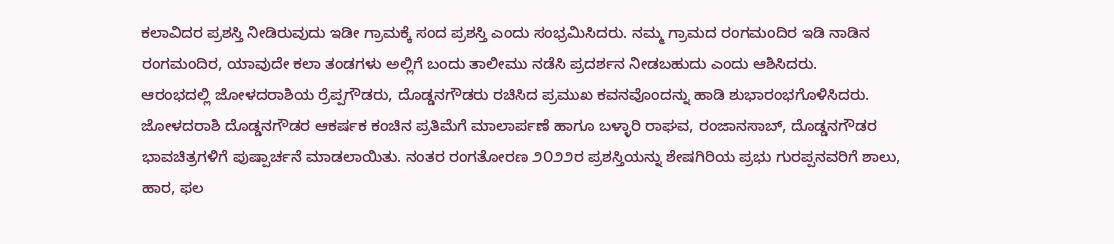ಕಲಾವಿದರ ಪ್ರಶಸ್ತಿ ನೀಡಿರುವುದು ಇಡೀ ಗ್ರಾಮಕ್ಕೆ ಸಂದ ಪ್ರಶಸ್ತಿ ಎಂದು ಸಂಭ್ರಮಿಸಿದರು. ನಮ್ಮ ಗ್ರಾಮದ ರಂಗಮಂದಿರ ಇಡಿ ನಾಡಿನ ರಂಗಮಂದಿರ, ಯಾವುದೇ ಕಲಾ ತಂಡಗಳು ಅಲ್ಲಿಗೆ ಬಂದು ತಾಲೀಮು ನಡೆಸಿ ಪ್ರದರ್ಶನ ನೀಡಬಹುದು ಎಂದು ಆಶಿಸಿದರು.
ಆರಂಭದಲ್ಲಿ ಜೋಳದರಾಶಿಯ ರ‍್ರೆಪ್ಪಗೌಡರು, ದೊಡ್ಡನಗೌಡರು ರಚಿಸಿದ ಪ್ರಮುಖ ಕವನವೊಂದನ್ನು ಹಾಡಿ ಶುಭಾರಂಭಗೊಳಿಸಿದರು. ಜೋಳದರಾಶಿ ದೊಡ್ಡನಗೌಡರ ಆಕರ್ಷಕ ಕಂಚಿನ ಪ್ರತಿಮೆಗೆ ಮಾಲಾರ್ಪಣೆ ಹಾಗೂ ಬಳ್ಳಾರಿ ರಾಘವ, ರಂಜಾನಸಾಬ್, ದೊಡ್ಡನಗೌಡರ ಭಾವಚಿತ್ರಗಳಿಗೆ ಪುಷ್ಪಾರ್ಚನೆ ಮಾಡಲಾಯಿತು. ನಂತರ ರಂಗತೋರಣ ೨೦೨೨ರ ಪ್ರಶಸ್ತಿಯನ್ನು ಶೇಷಗಿರಿಯ ಪ್ರಭು ಗುರಪ್ಪನವರಿಗೆ ಶಾಲು, ಹಾರ, ಫಲ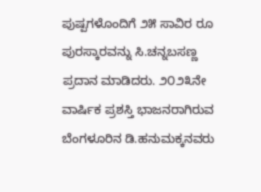ಪುಷ್ಪಗಳೊಂದಿಗೆ ೨೫ ಸಾವಿರ ರೂ ಪುರಸ್ಕಾರವನ್ನು ಸಿ.ಚನ್ನಬಸಣ್ಣ ಪ್ರದಾನ ಮಾಡಿದರು. ೨೦೨೩ನೇ ವಾರ್ಷಿಕ ಪ್ರಶಸ್ತಿ ಭಾಜನರಾಗಿರುವ ಬೆಂಗಳೂರಿನ ಡಿ.ಹನುಮಕ್ಕನವರು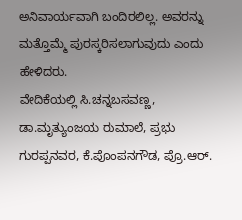ಅನಿವಾರ್ಯವಾಗಿ ಬಂದಿರಲಿಲ್ಲ. ಅವರನ್ನು ಮತ್ತೊಮ್ಮೆ ಪುರಸ್ಕರಿಸಲಾಗುವುದು ಎಂದು ಹೇಳಿದರು.
ವೇದಿಕೆಯಲ್ಲಿ ಸಿ.ಚನ್ನಬಸವಣ್ಣ, ಡಾ.ಮೃತ್ಯುಂಜಯ ರುಮಾಲೆ, ಪ್ರಭು ಗುರಪ್ಪನವರ, ಕೆ.ಪೊಂಪನಗೌಡ, ಪ್ರೊ.ಆರ್.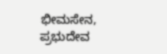ಭೀಮಸೇನ, ಪ್ರಭುದೇವ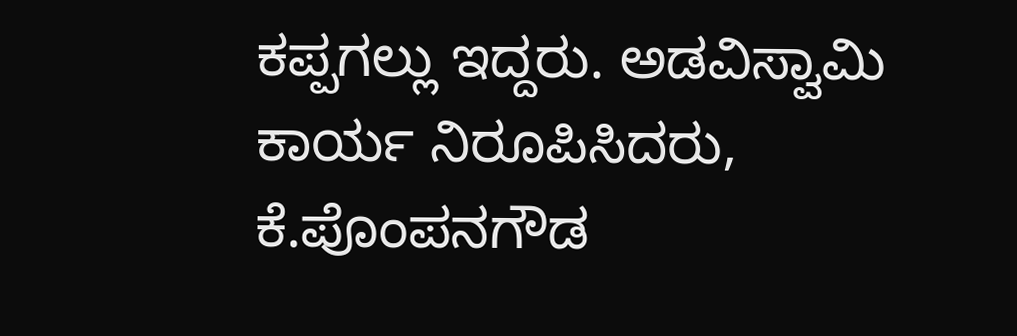ಕಪ್ಪಗಲ್ಲು ಇದ್ದರು. ಅಡವಿಸ್ವಾಮಿ ಕಾರ್ಯ ನಿರೂಪಿಸಿದರು, ಕೆ.ಪೊಂಪನಗೌಡ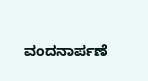ವಂದನಾರ್ಪಣೆ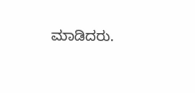ಮಾಡಿದರು.